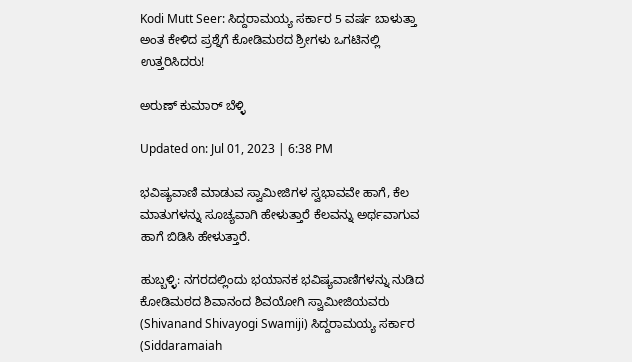Kodi Mutt Seer: ಸಿದ್ದರಾಮಯ್ಯ ಸರ್ಕಾರ 5 ವರ್ಷ ಬಾಳುತ್ತಾ ಅಂತ ಕೇಳಿದ ಪ್ರಶ್ನೆಗೆ ಕೋಡಿಮಠದ ಶ್ರೀಗಳು ಒಗಟಿನಲ್ಲಿ ಉತ್ತರಿಸಿದರು!

ಅರುಣ್ ಕುಮಾರ್ ಬೆಳ್ಳಿ

Updated on: Jul 01, 2023 | 6:38 PM

ಭವಿಷ್ಯವಾಣಿ ಮಾಡುವ ಸ್ವಾಮೀಜಿಗಳ ಸ್ವಭಾವವೇ ಹಾಗೆ, ಕೆಲ ಮಾತುಗಳನ್ನು ಸೂಚ್ಯವಾಗಿ ಹೇಳುತ್ತಾರೆ ಕೆಲವನ್ನು ಅರ್ಥವಾಗುವ ಹಾಗೆ ಬಿಡಿಸಿ ಹೇಳುತ್ತಾರೆ.

ಹುಬ್ಬಳ್ಳಿ: ನಗರದಲ್ಲಿಂದು ಭಯಾನಕ ಭವಿಷ್ಯವಾಣಿಗಳನ್ನು ನುಡಿದ ಕೋಡಿಮಠದ ಶಿವಾನಂದ ಶಿವಯೋಗಿ ಸ್ವಾಮೀಜಿಯವರು (Shivanand Shivayogi Swamiji) ಸಿದ್ದರಾಮಯ್ಯ ಸರ್ಕಾರ (Siddaramaiah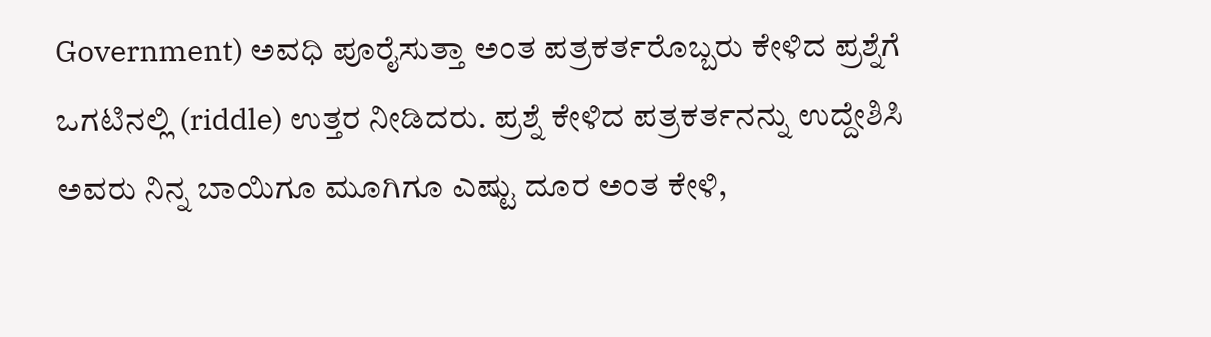Government) ಅವಧಿ ಪೂರೈಸುತ್ತಾ ಅಂತ ಪತ್ರಕರ್ತರೊಬ್ಬರು ಕೇಳಿದ ಪ್ರಶ್ನೆಗೆ ಒಗಟಿನಲ್ಲಿ (riddle) ಉತ್ತರ ನೀಡಿದರು. ಪ್ರಶ್ನೆ ಕೇಳಿದ ಪತ್ರಕರ್ತನನ್ನು ಉದ್ದೇಶಿಸಿ ಅವರು ನಿನ್ನ ಬಾಯಿಗೂ ಮೂಗಿಗೂ ಎಷ್ಟು ದೂರ ಅಂತ ಕೇಳಿ,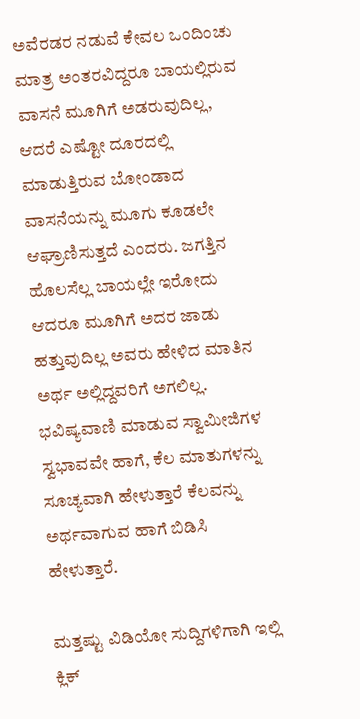ಅವೆರಡರ ನಡುವೆ ಕೇವಲ ಒಂದಿಂಚು ಮಾತ್ರ ಅಂತರವಿದ್ದರೂ ಬಾಯಲ್ಲಿರುವ ವಾಸನೆ ಮೂಗಿಗೆ ಅಡರುವುದಿಲ್ಲ, ಆದರೆ ಎಷ್ಟೋ ದೂರದಲ್ಲಿ ಮಾಡುತ್ತಿರುವ ಬೋಂಡಾದ ವಾಸನೆಯನ್ನು ಮೂಗು ಕೂಡಲೇ ಆಘ್ರಾಣಿಸುತ್ತದೆ ಎಂದರು. ಜಗತ್ತಿನ ಹೊಲಸೆಲ್ಲ ಬಾಯಲ್ಲೇ ಇರೋದು ಆದರೂ ಮೂಗಿಗೆ ಅದರ ಜಾಡು ಹತ್ತುವುದಿಲ್ಲ ಅವರು ಹೇಳಿದ ಮಾತಿನ ಅರ್ಥ ಅಲ್ಲಿದ್ದವರಿಗೆ ಅಗಲಿಲ್ಲ. ಭವಿಷ್ಯವಾಣಿ ಮಾಡುವ ಸ್ವಾಮೀಜಿಗಳ ಸ್ವಭಾವವೇ ಹಾಗೆ, ಕೆಲ ಮಾತುಗಳನ್ನು ಸೂಚ್ಯವಾಗಿ ಹೇಳುತ್ತಾರೆ ಕೆಲವನ್ನು ಅರ್ಥವಾಗುವ ಹಾಗೆ ಬಿಡಿಸಿ ಹೇಳುತ್ತಾರೆ.

ಮತ್ತಷ್ಟು ವಿಡಿಯೋ ಸುದ್ದಿಗಳಿಗಾಗಿ ಇಲ್ಲಿ ಕ್ಲಿಕ್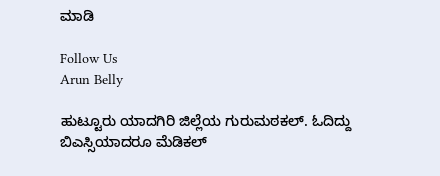ಮಾಡಿ

Follow Us
Arun Belly

ಹುಟ್ಟೂರು ಯಾದಗಿರಿ ಜಿಲ್ಲೆಯ ಗುರುಮಠಕಲ್. ಓದಿದ್ದು ಬಿಎಸ್ಸಿಯಾದರೂ ಮೆಡಿಕಲ್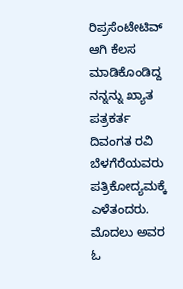ರಿಪ್ರಸೆಂಟೇಟಿವ್ ಆಗಿ ಕೆಲಸ ಮಾಡಿಕೊಂಡಿದ್ದ ನನ್ನನ್ನು ಖ್ಯಾತ ಪತ್ರಕರ್ತ ದಿವಂಗತ ರವಿ ಬೆಳಗೆರೆಯವರು ಪತ್ರಿಕೋದ್ಯಮಕ್ಕೆ ಎಳೆತಂದರು. ಮೊದಲು ಅವರ ಓ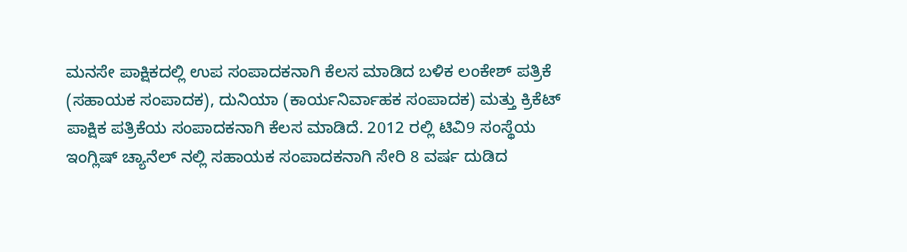ಮನಸೇ ಪಾಕ್ಷಿಕದಲ್ಲಿ ಉಪ ಸಂಪಾದಕನಾಗಿ ಕೆಲಸ ಮಾಡಿದ ಬಳಿಕ ಲಂಕೇಶ್ ಪತ್ರಿಕೆ (ಸಹಾಯಕ ಸಂಪಾದಕ), ದುನಿಯಾ (ಕಾರ್ಯನಿರ್ವಾಹಕ ಸಂಪಾದಕ) ಮತ್ತು ಕ್ರಿಕೆಟ್ ಪಾಕ್ಷಿಕ ಪತ್ರಿಕೆಯ ಸಂಪಾದಕನಾಗಿ ಕೆಲಸ ಮಾಡಿದೆ. 2012 ರಲ್ಲಿ ಟಿವಿ9 ಸಂಸ್ಥೆಯ ಇಂಗ್ಲಿಷ್ ಚ್ಯಾನೆಲ್ ನಲ್ಲಿ ಸಹಾಯಕ ಸಂಪಾದಕನಾಗಿ ಸೇರಿ 8 ವರ್ಷ ದುಡಿದ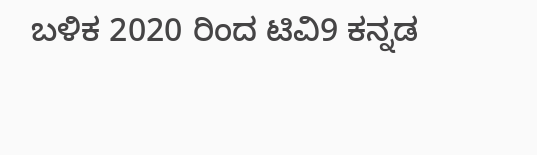ಬಳಿಕ 2020 ರಿಂದ ಟಿವಿ9 ಕನ್ನಡ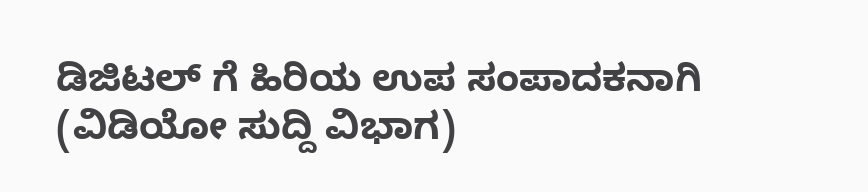ಡಿಜಿಟಲ್ ಗೆ ಹಿರಿಯ ಉಪ ಸಂಪಾದಕನಾಗಿ (ವಿಡಿಯೋ ಸುದ್ದಿ ವಿಭಾಗ)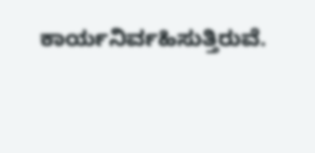ಕಾರ್ಯನಿರ್ವಹಿಸುತ್ತಿರುವೆ.